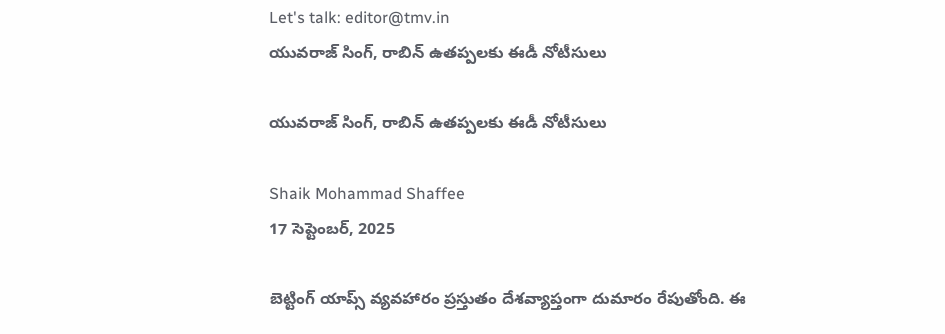Let's talk: editor@tmv.in
యువరాజ్ సింగ్, రాబిన్ ఉతప్పలకు ఈడీ నోటీసులు

యువరాజ్ సింగ్, రాబిన్ ఉతప్పలకు ఈడీ నోటీసులు

Shaik Mohammad Shaffee
17 సెప్టెంబర్, 2025

బెట్టింగ్ యాప్స్ వ్యవహారం ప్రస్తుతం దేశవ్యాప్తంగా దుమారం రేపుతోంది. ఈ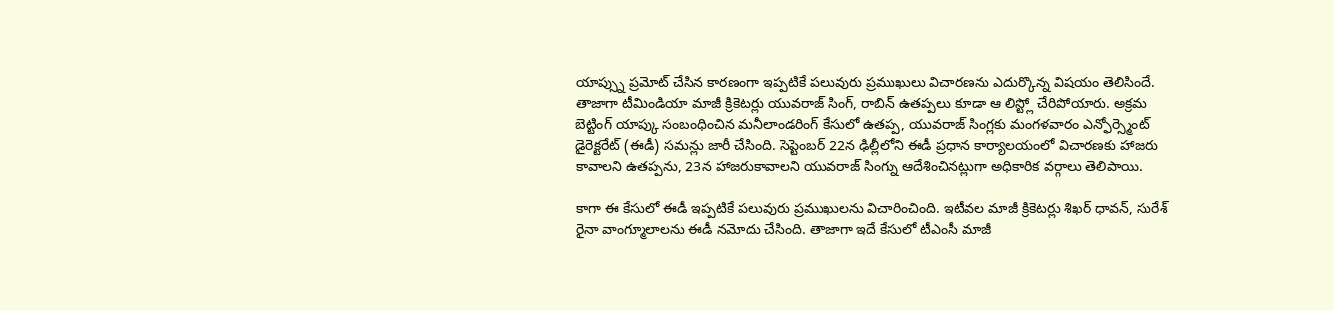యాప్స్ను ప్రమోట్ చేసిన కారణంగా ఇప్పటికే పలువురు ప్రముఖులు విచారణను ఎదుర్కొన్న విషయం తెలిసిందే. తాజాగా టీమిండియా మాజీ క్రికెటర్లు యువరాజ్ సింగ్, రాబిన్ ఉతప్పలు కూడా ఆ లిస్ట్లో చేరిపోయారు. అక్రమ బెట్టింగ్ యాప్కు సంబంధించిన మనీలాండరింగ్ కేసులో ఉతప్ప, యువరాజ్ సింగ్లకు మంగళవారం ఎన్ఫోర్స్మెంట్ డైరెక్టరేట్ (ఈడీ) సమన్లు జారీ చేసింది. సెప్టెంబర్ 22న ఢిల్లీలోని ఈడీ ప్రధాన కార్యాలయంలో విచారణకు హాజరు కావాలని ఉతప్పను, 23న హాజరుకావాలని యువరాజ్ సింగ్ను ఆదేశించినట్లుగా అధికారిక వర్గాలు తెలిపాయి.

కాగా ఈ కేసులో ఈడీ ఇప్పటికే పలువురు ప్రముఖులను విచారించింది. ఇటీవల మాజీ క్రికెటర్లు శిఖర్ ధావన్, సురేశ్ రైనా వాంగ్మూలాలను ఈడీ నమోదు చేసింది. తాజాగా ఇదే కేసులో టీఎంసీ మాజీ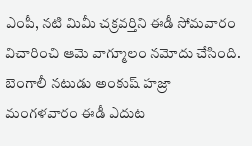ఎంపీ, నటి మిమీ చక్రవర్తిని ఈడీ సోమవారం విచారించి ఆమె వాగ్మూలం నమోదు చేసింది. బెంగాలీ నటుడు అంకుష్ హజ్రా మంగళవారం ఈడీ ఎదుట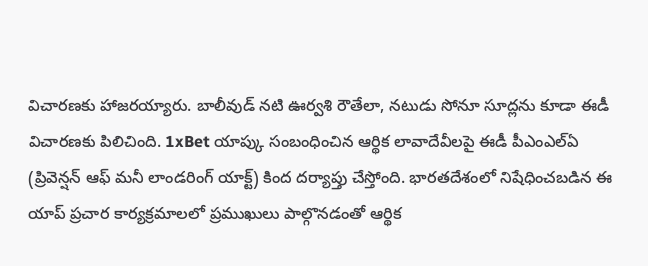విచారణకు హాజరయ్యారు. బాలీవుడ్ నటి ఊర్వశి రౌతేలా, నటుడు సోనూ సూద్లను కూడా ఈడీ విచారణకు పిలిచింది. 1xBet యాప్కు సంబంధించిన ఆర్థిక లావాదేవీలపై ఈడీ పీఎంఎల్ఏ (ప్రివెన్షన్ ఆఫ్ మనీ లాండరింగ్ యాక్ట్) కింద దర్యాప్తు చేస్తోంది. భారతదేశంలో నిషేధించబడిన ఈ యాప్ ప్రచార కార్యక్రమాలలో ప్రముఖులు పాల్గొనడంతో ఆర్థిక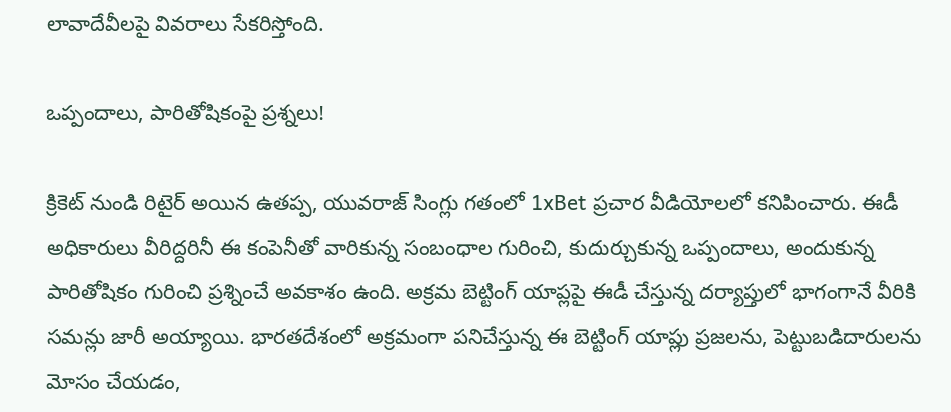లావాదేవీలపై వివరాలు సేకరిస్తోంది.

ఒప్పందాలు, పారితోషికంపై ప్రశ్నలు!

క్రికెట్ నుండి రిటైర్ అయిన ఉతప్ప, యువరాజ్ సింగ్లు గతంలో 1xBet ప్రచార వీడియోలలో కనిపించారు. ఈడీ అధికారులు వీరిద్దరినీ ఈ కంపెనీతో వారికున్న సంబంధాల గురించి, కుదుర్చుకున్న ఒప్పందాలు, అందుకున్న పారితోషికం గురించి ప్రశ్నించే అవకాశం ఉంది. అక్రమ బెట్టింగ్ యాప్లపై ఈడీ చేస్తున్న దర్యాప్తులో భాగంగానే వీరికి సమన్లు జారీ అయ్యాయి. భారతదేశంలో అక్రమంగా పనిచేస్తున్న ఈ బెట్టింగ్ యాప్లు ప్రజలను, పెట్టుబడిదారులను మోసం చేయడం,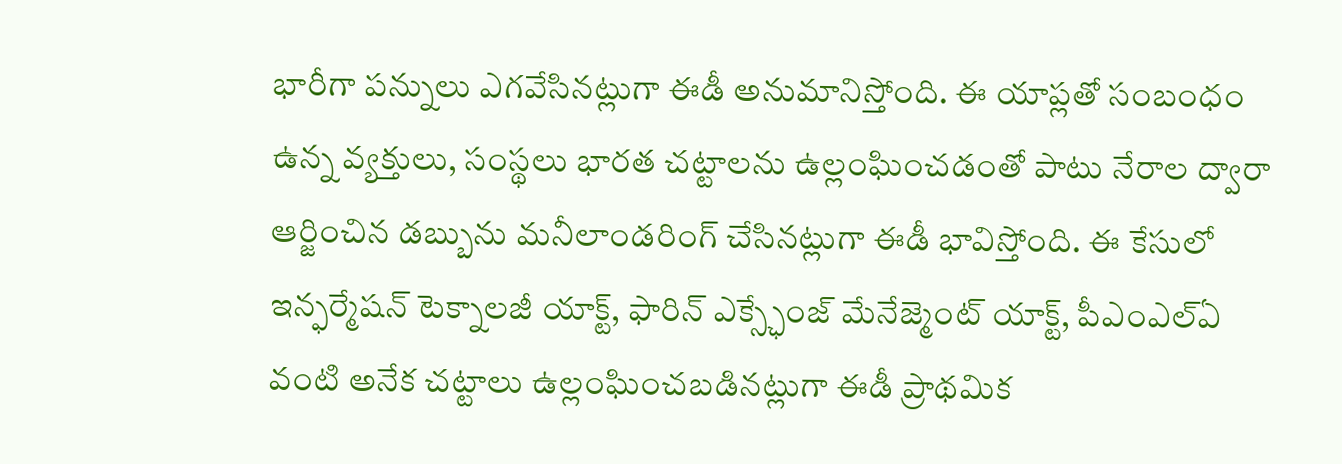భారీగా పన్నులు ఎగవేసినట్లుగా ఈడీ అనుమానిస్తోంది. ఈ యాప్లతో సంబంధం ఉన్న వ్యక్తులు, సంస్థలు భారత చట్టాలను ఉల్లంఘించడంతో పాటు నేరాల ద్వారా ఆర్జించిన డబ్బును మనీలాండరింగ్ చేసినట్లుగా ఈడీ భావిస్తోంది. ఈ కేసులో ఇన్ఫర్మేషన్ టెక్నాలజీ యాక్ట్, ఫారిన్ ఎక్స్ఛేంజ్ మేనేజ్మెంట్ యాక్ట్, పీఎంఎల్ఏ వంటి అనేక చట్టాలు ఉల్లంఘించబడినట్లుగా ఈడీ ప్రాథమిక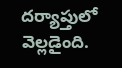దర్యాప్తులో వెల్లడైంది.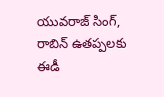యువరాజ్ సింగ్, రాబిన్ ఉతప్పలకు ఈడీ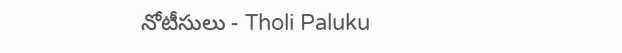నోటీసులు - Tholi Paluku